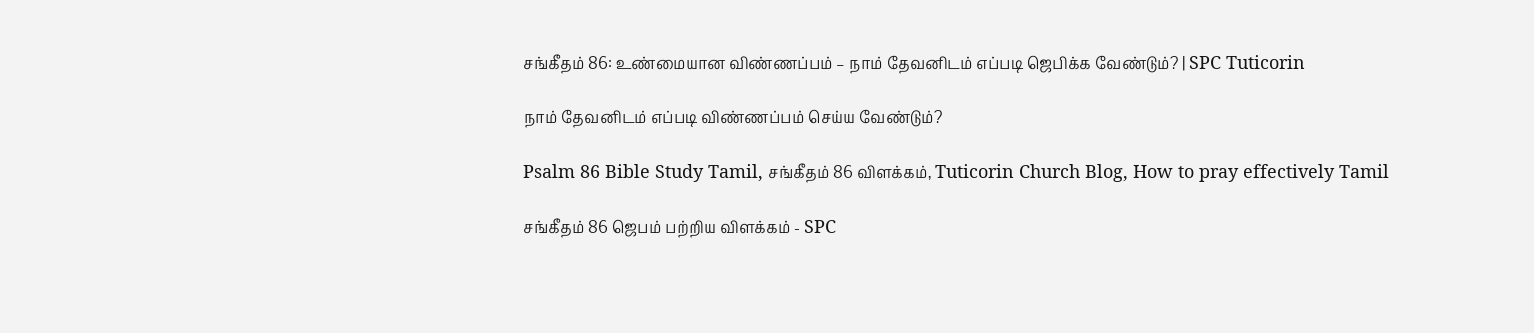சங்கீதம் 86: உண்மையான விண்ணப்பம் – நாம் தேவனிடம் எப்படி ஜெபிக்க வேண்டும்? | SPC Tuticorin

நாம் தேவனிடம் எப்படி விண்ணப்பம் செய்ய வேண்டும்?

Psalm 86 Bible Study Tamil, சங்கீதம் 86 விளக்கம், Tuticorin Church Blog, How to pray effectively Tamil

சங்கீதம் 86 ஜெபம் பற்றிய விளக்கம் - SPC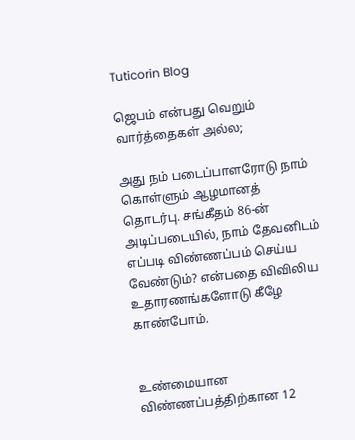Tuticorin Blog

ஜெபம் என்பது வெறும் வார்த்தைகள் அல்ல;

அது நம் படைப்பாளரோடு நாம் கொள்ளும் ஆழமானத் தொடர்பு. சங்கீதம் 86-ன் அடிப்படையில், நாம் தேவனிடம் எப்படி விண்ணப்பம் செய்ய வேண்டும்? என்பதை விவிலிய உதாரணங்களோடு கீழே காண்போம்.


உண்மையான விண்ணப்பத்திற்கான 12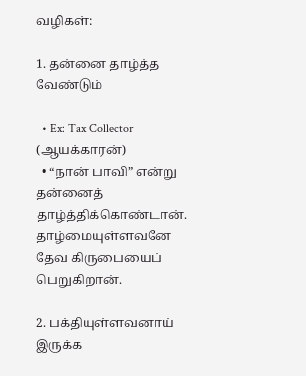வழிகள்:

1. தன்னை தாழ்த்த வேண்டும்

  • Ex: Tax Collector (ஆயக்காரன்)
  • “நான் பாவி” என்று தன்னைத் தாழ்த்திக்கொண்டான். தாழ்மையுள்ளவனே தேவ கிருபையைப் பெறுகிறான்.

2. பக்தியுள்ளவனாய் இருக்க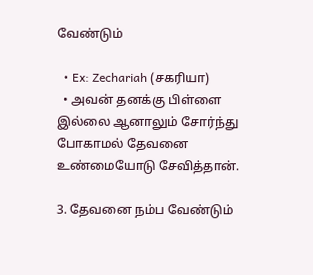வேண்டும்

  • Ex: Zechariah (சகரியா)
  • அவன் தனக்கு பிள்ளை இல்லை ஆனாலும் சோர்ந்து போகாமல் தேவனை உண்மையோடு சேவித்தான்.

3. தேவனை நம்ப வேண்டும்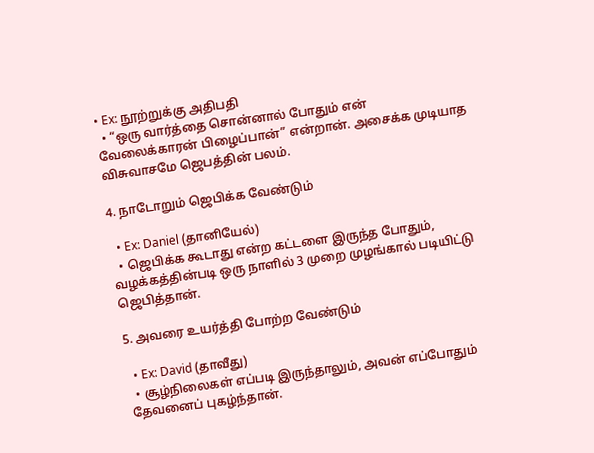• Ex: நூற்றுக்கு அதிபதி
  • “ஒரு வார்த்தை சொன்னால் போதும் என் வேலைக்காரன் பிழைப்பான்” என்றான். அசைக்க முடியாத விசுவாசமே ஜெபத்தின் பலம்.

4. நாடோறும் ஜெபிக்க வேண்டும்

  • Ex: Daniel (தானியேல்)
  • ஜெபிக்க கூடாது என்ற கட்டளை இருந்த போதும், வழக்கத்தின்படி ஒரு நாளில் 3 முறை முழங்கால் படியிட்டு ஜெபித்தான்.

5. அவரை உயர்த்தி போற்ற வேண்டும்

  • Ex: David (தாவீது)
  • சூழ்நிலைகள் எப்படி இருந்தாலும், அவன் எப்போதும் தேவனைப் புகழ்ந்தான்.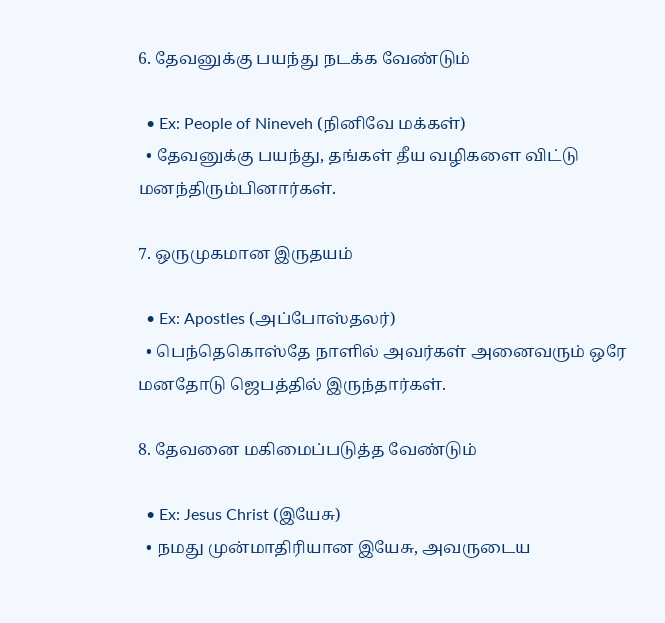6. தேவனுக்கு பயந்து நடக்க வேண்டும்

  • Ex: People of Nineveh (நினிவே மக்கள்)
  • தேவனுக்கு பயந்து, தங்கள் தீய வழிகளை விட்டு மனந்திரும்பினார்கள்.

7. ஒருமுகமான இருதயம்

  • Ex: Apostles (அப்போஸ்தலர்)
  • பெந்தெகொஸ்தே நாளில் அவர்கள் அனைவரும் ஒரே மனதோடு ஜெபத்தில் இருந்தார்கள்.

8. தேவனை மகிமைப்படுத்த வேண்டும்

  • Ex: Jesus Christ (இயேசு)
  • நமது முன்மாதிரியான இயேசு, அவருடைய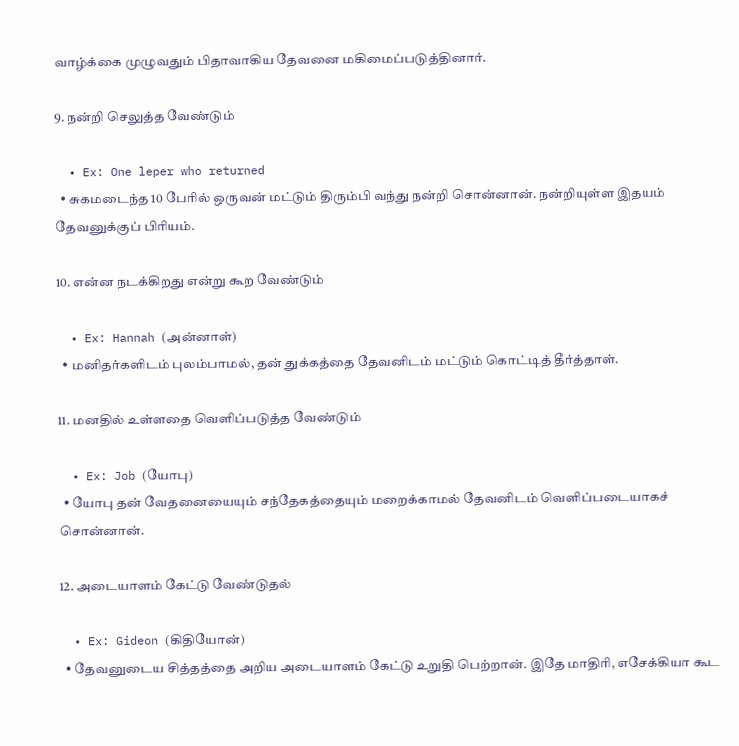வாழ்க்கை முழுவதும் பிதாவாகிய தேவனை மகிமைப்படுத்தினார்.

9. நன்றி செலுத்த வேண்டும்

  • Ex: One leper who returned
  • சுகமடைந்த 10 பேரில் ஒருவன் மட்டும் திரும்பி வந்து நன்றி சொன்னான். நன்றியுள்ள இதயம் தேவனுக்குப் பிரியம்.

10. என்ன நடக்கிறது என்று கூற வேண்டும்

  • Ex: Hannah (அன்னாள்)
  • மனிதர்களிடம் புலம்பாமல், தன் துக்கத்தை தேவனிடம் மட்டும் கொட்டித் தீர்த்தாள்.

11. மனதில் உள்ளதை வெளிப்படுத்த வேண்டும்

  • Ex: Job (யோபு)
  • யோபு தன் வேதனையையும் சந்தேகத்தையும் மறைக்காமல் தேவனிடம் வெளிப்படையாகச் சொன்னான்.

12. அடையாளம் கேட்டு வேண்டுதல்

  • Ex: Gideon (கிதியோன்)
  • தேவனுடைய சித்தத்தை அறிய அடையாளம் கேட்டு உறுதி பெற்றான். இதே மாதிரி, எசேக்கியா கூட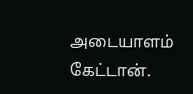அடையாளம் கேட்டான்.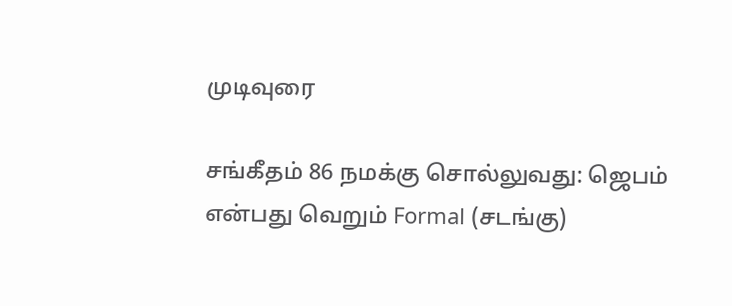முடிவுரை

சங்கீதம் 86 நமக்கு சொல்லுவது: ஜெபம் என்பது வெறும் Formal (சடங்கு)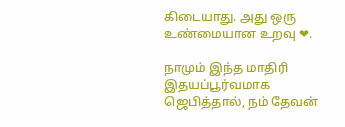கிடையாது. அது ஒரு உண்மையான உறவு ❤.

நாமும் இந்த மாதிரி இதயப்பூர்வமாக ஜெபித்தால், நம் தேவன்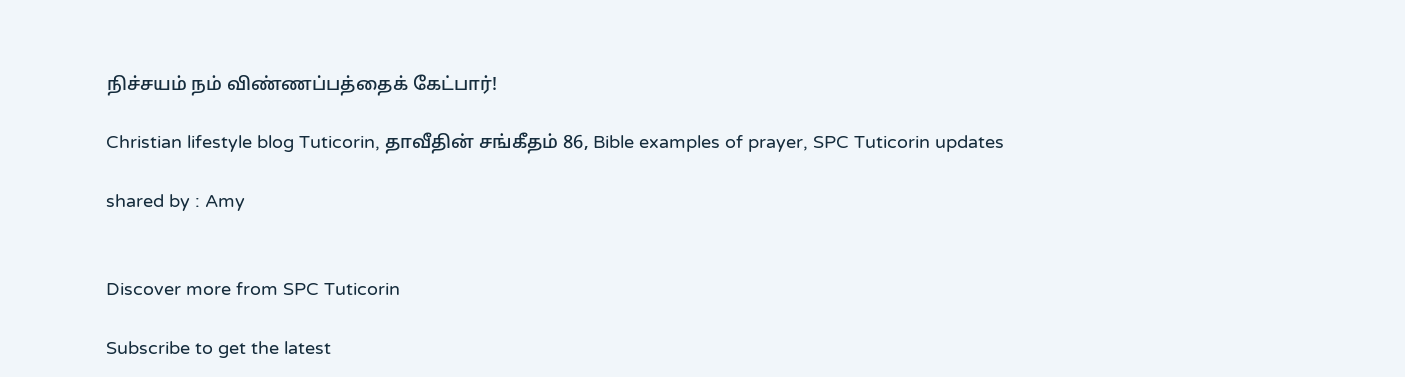நிச்சயம் நம் விண்ணப்பத்தைக் கேட்பார்!

Christian lifestyle blog Tuticorin, தாவீதின் சங்கீதம் 86, Bible examples of prayer, SPC Tuticorin updates

shared by : Amy


Discover more from SPC Tuticorin

Subscribe to get the latest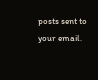posts sent to your email.